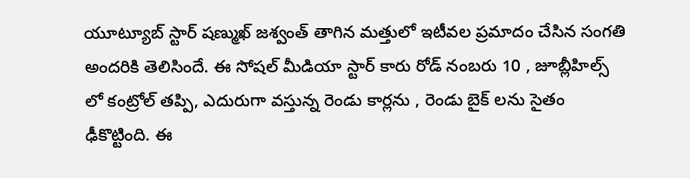యూట్యూబ్ స్టార్ షణ్ముఖ్ జశ్వంత్ తాగిన మత్తులో ఇటీవల ప్రమాదం చేసిన సంగతి అందరికి తెలిసిందే. ఈ సోషల్ మీడియా స్టార్ కారు రోడ్ నంబరు 10 , జూబ్లీహిల్స్ లో కంట్రోల్ తప్పి, ఎదురుగా వస్తున్న రెండు కార్లను , రెండు బైక్ లను సైతం ఢీకొట్టింది. ఈ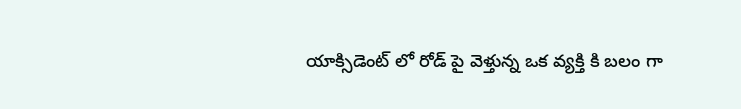యాక్సిడెంట్ లో రోడ్ పై వెళ్తున్న ఒక వ్యక్తి కి బలం గా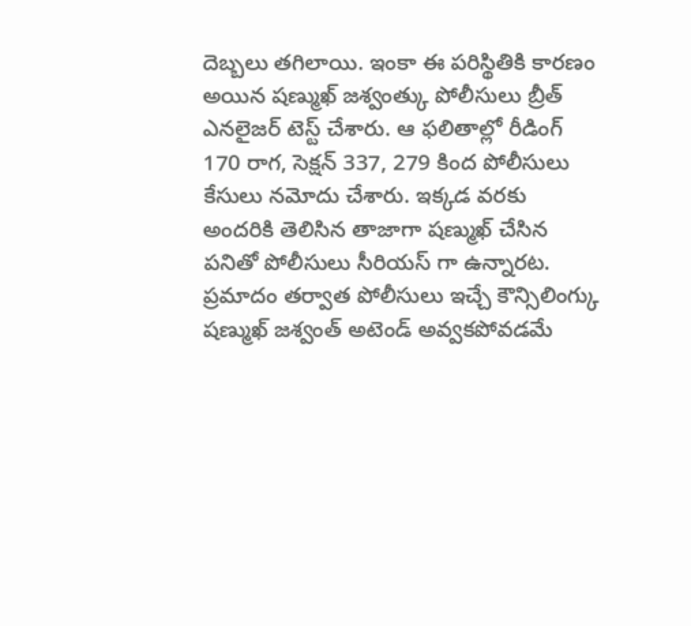దెబ్బలు తగిలాయి. ఇంకా ఈ పరిస్థితికి కారణం అయిన షణ్ముఖ్ జశ్వంత్కు పోలీసులు బ్రీత్ ఎనలైజర్ టెస్ట్ చేశారు. ఆ ఫలితాల్లో రీడింగ్ 170 రాగ, సెక్షన్ 337, 279 కింద పోలీసులు కేసులు నమోదు చేశారు. ఇక్కడ వరకు అందరికి తెలిసిన తాజాగా షణ్ముఖ్ చేసిన పనితో పోలీసులు సీరియస్ గా ఉన్నారట.
ప్రమాదం తర్వాత పోలీసులు ఇచ్చే కౌన్సిలింగ్కు షణ్ముఖ్ జశ్వంత్ అటెండ్ అవ్వకపోవడమే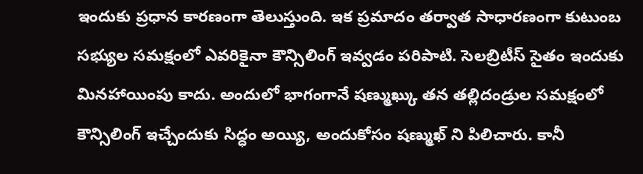ఇందుకు ప్రధాన కారణంగా తెలుస్తుంది. ఇక ప్రమాదం తర్వాత సాధారణంగా కుటుంబ సభ్యుల సమక్షంలో ఎవరికైనా కౌన్సిలింగ్ ఇవ్వడం పరిపాటి. సెలబ్రిటీస్ సైతం ఇందుకు మినహాయింపు కాదు. అందులో భాగంగానే షణ్ముఖ్కు తన తల్లిదండ్రుల సమక్షంలో కౌన్సిలింగ్ ఇచ్చేందుకు సిద్ధం అయ్యి, అందుకోసం షణ్ముఖ్ ని పిలిచారు. కానీ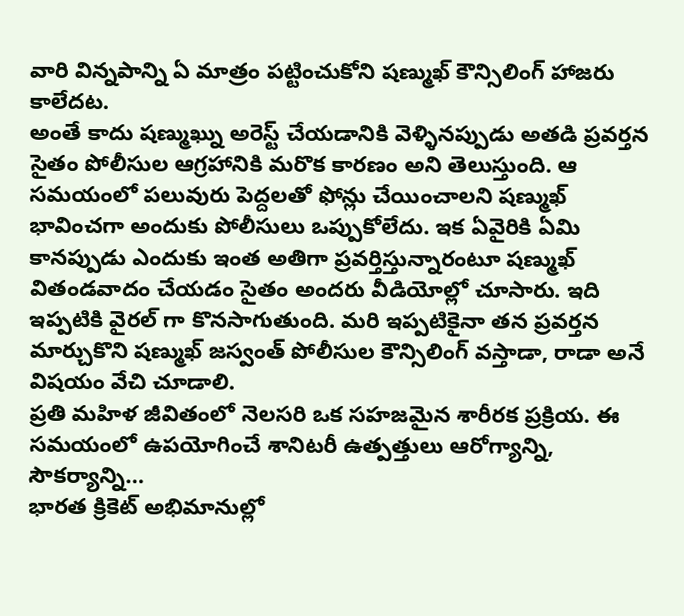వారి విన్నపాన్ని ఏ మాత్రం పట్టించుకోని షణ్ముఖ్ కౌన్సిలింగ్ హాజరు కాలేదట.
అంతే కాదు షణ్ముఖ్ను అరెస్ట్ చేయడానికి వెళ్ళినప్పుడు అతడి ప్రవర్తన సైతం పోలీసుల ఆగ్రహానికి మరొక కారణం అని తెలుస్తుంది. ఆ సమయంలో పలువురు పెద్దలతో ఫోన్లు చేయించాలని షణ్ముఖ్ భావించగా అందుకు పోలీసులు ఒప్పుకోలేదు. ఇక ఏవైరికి ఏమి కానప్పుడు ఎందుకు ఇంత అతిగా ప్రవర్తిస్తున్నారంటూ షణ్ముఖ్ వితండవాదం చేయడం సైతం అందరు వీడియోల్లో చూసారు. ఇది ఇప్పటికి వైరల్ గా కొనసాగుతుంది. మరి ఇప్పటికైనా తన ప్రవర్తన మార్చుకొని షణ్ముఖ్ జస్వంత్ పోలీసుల కౌన్సిలింగ్ వస్తాడా, రాడా అనే విషయం వేచి చూడాలి.
ప్రతి మహిళ జీవితంలో నెలసరి ఒక సహజమైన శారీరక ప్రక్రియ. ఈ సమయంలో ఉపయోగించే శానిటరీ ఉత్పత్తులు ఆరోగ్యాన్ని, సౌకర్యాన్ని…
భారత క్రికెట్ అభిమానుల్లో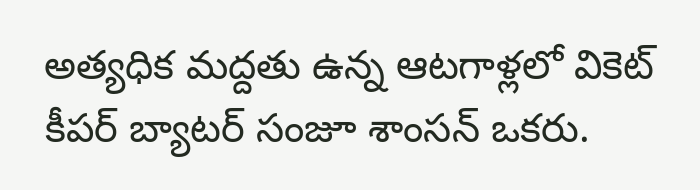అత్యధిక మద్దతు ఉన్న ఆటగాళ్లలో వికెట్ కీపర్ బ్యాటర్ సంజూ శాంసన్ ఒకరు.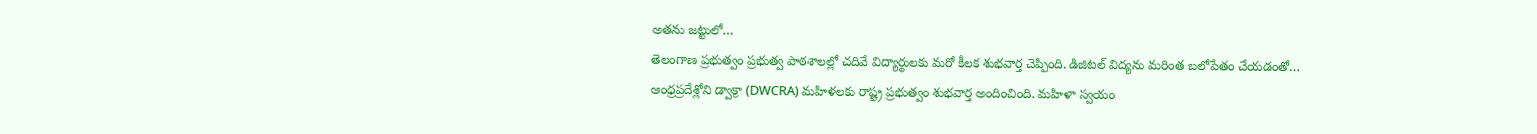అతను జట్టులో…
తెలంగాణ ప్రభుత్వం ప్రభుత్వ పాఠశాలల్లో చదివే విద్యార్థులకు మరో కీలక శుభవార్త చెప్పింది. డిజిటల్ విద్యను మరింత బలోపేతం చేయడంతో…
ఆంధ్రప్రదేశ్లోని డ్వాక్రా (DWCRA) మహిళలకు రాష్ట్ర ప్రభుత్వం శుభవార్త అందించింది. మహిళా స్వయం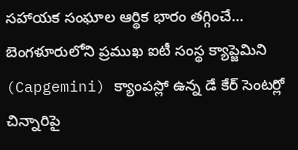సహాయక సంఘాల ఆర్థిక భారం తగ్గించే…
బెంగళూరులోని ప్రముఖ ఐటీ సంస్థ క్యాప్జెమిని (Capgemini) క్యాంపస్లో ఉన్న డే కేర్ సెంటర్లో చిన్నారిపై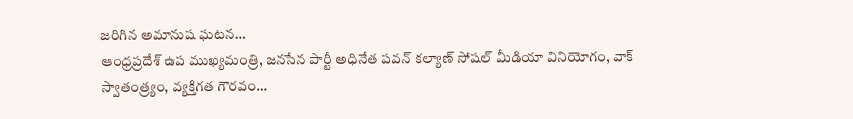జరిగిన అమానుష ఘటన…
ఆంధ్రప్రదేశ్ ఉప ముఖ్యమంత్రి, జనసేన పార్టీ అధినేత పవన్ కల్యాణ్ సోషల్ మీడియా వినియోగం, వాక్ స్వాతంత్ర్యం, వ్యక్తిగత గౌరవం…